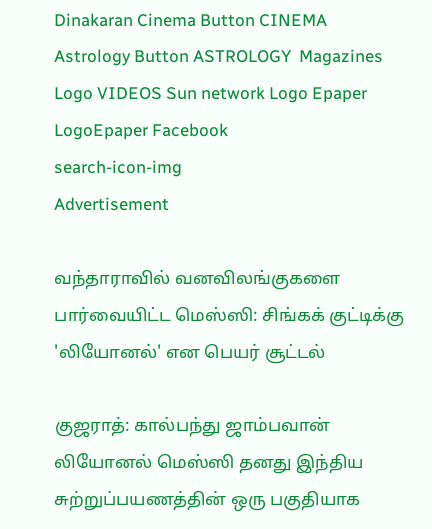Dinakaran Cinema Button CINEMA Astrology Button ASTROLOGY  Magazines Logo VIDEOS Sun network Logo Epaper LogoEpaper Facebook
search-icon-img
Advertisement

வந்தாராவில் வனவிலங்குகளை பார்வையிட்ட மெஸ்ஸி: சிங்கக் குட்டிக்கு 'லியோனல்' என பெயர் சூட்டல்

குஜராத்: கால்பந்து ஜாம்பவான் லியோனல் மெஸ்ஸி தனது இந்திய சுற்றுப்பயணத்தின் ஒரு பகுதியாக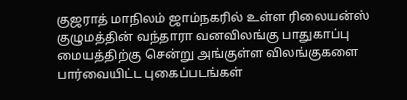குஜராத் மாநிலம் ஜாம்நகரில் உள்ள ரிலையன்ஸ் குழுமத்தின் வந்தாரா வனவிலங்கு பாதுகாப்பு மையத்திற்கு சென்று அங்குள்ள விலங்குகளை பார்வையிட்ட புகைப்படங்கள்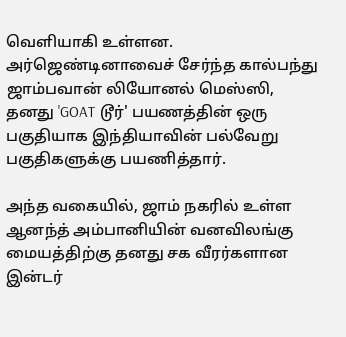வெளியாகி உள்ளன. அர்ஜெண்டினாவைச் சேர்ந்த கால்பந்து ஜாம்பவான் லியோனல் மெஸ்ஸி, தனது 'GOAT டூர்' பயணத்தின் ஒரு பகுதியாக இந்தியாவின் பல்வேறு பகுதிகளுக்கு பயணித்தார்.

அந்த வகையில், ஜாம் நகரில் உள்ள ஆனந்த் அம்பானியின் வனவிலங்கு மையத்திற்கு தனது சக வீரர்களான இன்டர்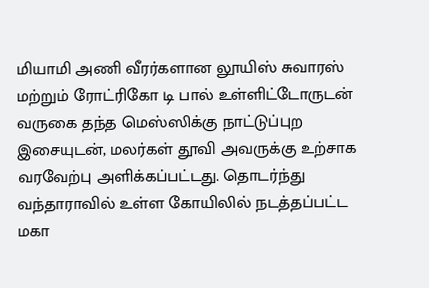மியாமி அணி வீரர்களான லூயிஸ் சுவாரஸ் மற்றும் ரோட்ரிகோ டி பால் உள்ளிட்டோருடன் வருகை தந்த மெஸ்ஸிக்கு நாட்டுப்புற இசையுடன், மலர்கள் தூவி அவருக்கு உற்சாக வரவேற்பு அளிக்கப்பட்டது. தொடர்ந்து வந்தாராவில் உள்ள கோயிலில் நடத்தப்பட்ட மகா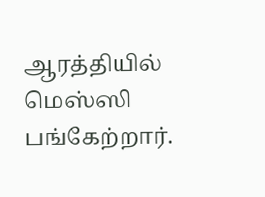ஆரத்தியில் மெஸ்ஸி பங்கேற்றார்.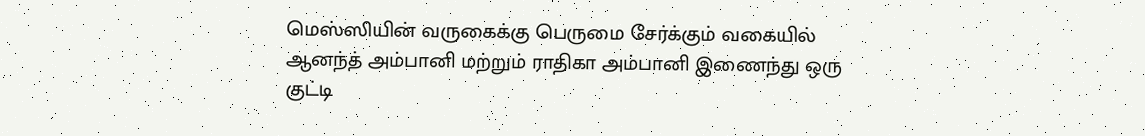மெஸ்ஸியின் வருகைக்கு பெருமை சேர்க்கும் வகையில் ஆனந்த் அம்பானி மற்றும் ராதிகா அம்பானி இணைந்து ஒரு குட்டி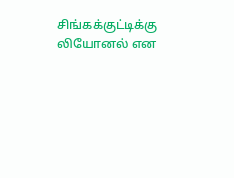சிங்கக்குட்டிக்கு லியோனல் என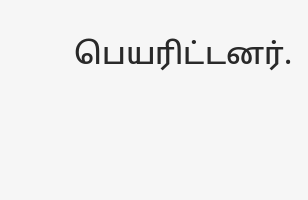பெயரிட்டனர்.